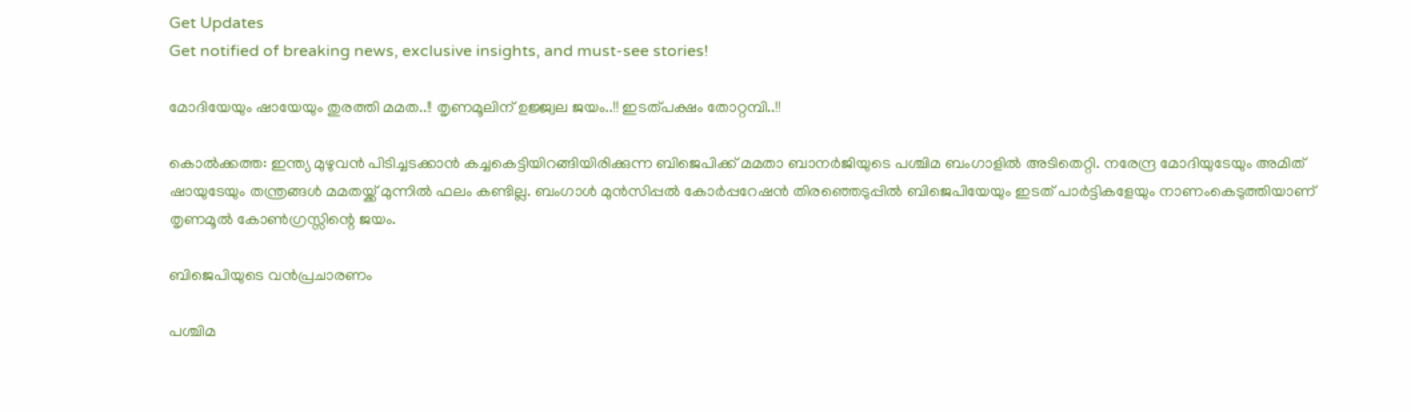Get Updates
Get notified of breaking news, exclusive insights, and must-see stories!

മോദിയേയും ഷായേയും തുരത്തി മമത..!! തൃണമൂലിന് ഉജ്ജ്വല ജയം..!! ഇടത്പക്ഷം തോറ്റമ്പി..!!

കൊല്‍ക്കത്ത: ഇന്ത്യ മുഴുവന്‍ പിടിച്ചടക്കാന്‍ കച്ചകെട്ടിയിറങ്ങിയിരിക്കുന്ന ബിജെപിക്ക് മമതാ ബാനര്‍ജിയുടെ പശ്ചിമ ബംഗാളില്‍ അടിതെറ്റി. നരേന്ദ്ര മോദിയുടേയും അമിത് ഷായുടേയും തന്ത്രങ്ങള്‍ മമതയ്ക്ക് മുന്നില്‍ ഫലം കണ്ടില്ല. ബംഗാള്‍ മുന്‍സിപ്പല്‍ കോര്‍പ്പറേഷന്‍ തിരഞ്ഞെടുപ്പില്‍ ബിജെപിയേയും ഇടത് പാര്‍ട്ടികളേയും നാണംകെടുത്തിയാണ് തൃണമൂല്‍ കോണ്‍ഗ്രസ്സിന്റെ ജയം.

ബിജെപിയുടെ വൻപ്രചാരണം

പശ്ചിമ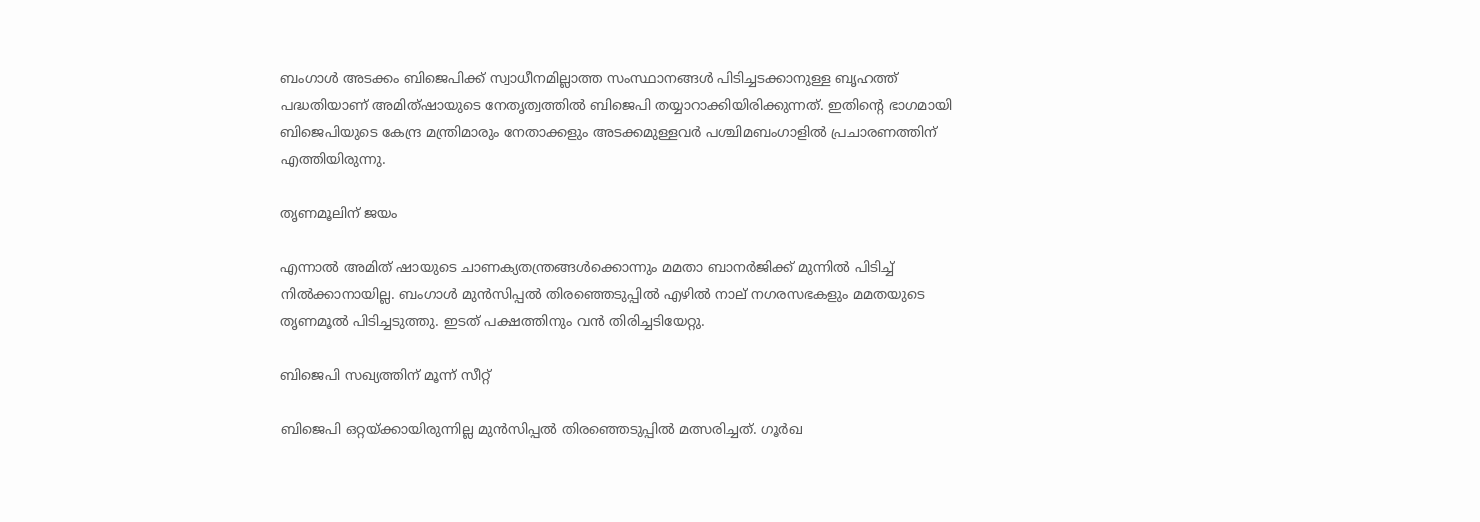ബംഗാള്‍ അടക്കം ബിജെപിക്ക് സ്വാധീനമില്ലാത്ത സംസ്ഥാനങ്ങള്‍ പിടിച്ചടക്കാനുള്ള ബൃഹത്ത് പദ്ധതിയാണ് അമിത്ഷായുടെ നേതൃത്വത്തില്‍ ബിജെപി തയ്യാറാക്കിയിരിക്കുന്നത്. ഇതിന്റെ ഭാഗമായി ബിജെപിയുടെ കേന്ദ്ര മന്ത്രിമാരും നേതാക്കളും അടക്കമുള്ളവര്‍ പശ്ചിമബംഗാളില്‍ പ്രചാരണത്തിന് എത്തിയിരുന്നു.

തൃണമൂലിന് ജയം

എന്നാല്‍ അമിത് ഷായുടെ ചാണക്യതന്ത്രങ്ങള്‍ക്കൊന്നും മമതാ ബാനര്‍ജിക്ക് മുന്നില്‍ പിടിച്ച് നില്‍ക്കാനായില്ല. ബംഗാള്‍ മുന്‍സിപ്പല്‍ തിരഞ്ഞെടുപ്പില്‍ എഴില്‍ നാല് നഗരസഭകളും മമതയുടെ തൃണമൂല്‍ പിടിച്ചടുത്തു. ഇടത് പക്ഷത്തിനും വന്‍ തിരിച്ചടിയേറ്റു.

ബിജെപി സഖ്യത്തിന് മൂന്ന് സീറ്റ്

ബിജെപി ഒറ്റയ്ക്കായിരുന്നില്ല മുന്‍സിപ്പല്‍ തിരഞ്ഞെടുപ്പില്‍ മത്സരിച്ചത്. ഗൂര്‍ഖ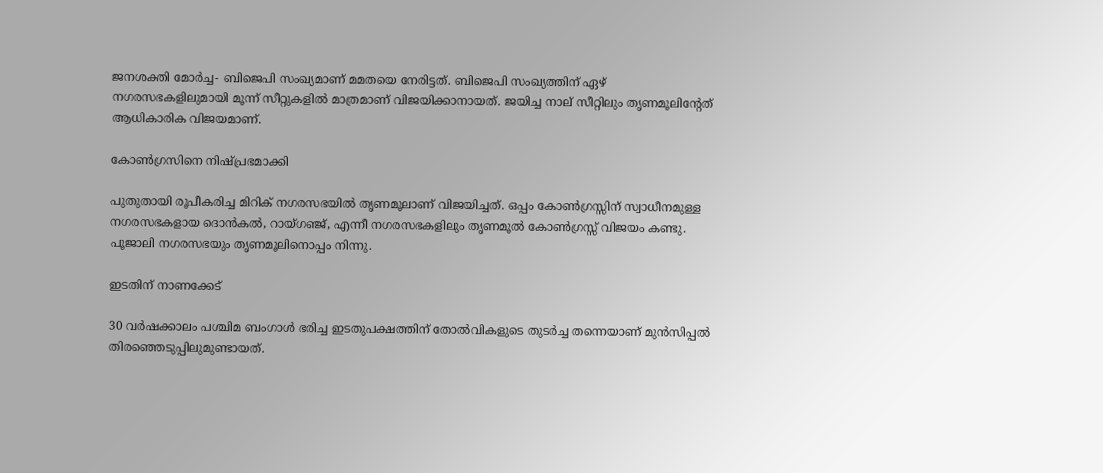ജനശക്തി മോര്‍ച്ച- ബിജെപി സംഖ്യമാണ് മമതയെ നേരിട്ടത്. ബിജെപി സംഖ്യത്തിന് ഏഴ് നഗരസഭകളിലുമായി മൂന്ന് സീറ്റുകളില്‍ മാത്രമാണ് വിജയിക്കാനായത്. ജയിച്ച നാല് സീറ്റിലും തൃണമൂലിന്റേത് ആധികാരിക വിജയമാണ്.

കോൺഗ്രസിനെ നിഷ്പ്രഭമാക്കി

പുതുതായി രൂപീകരിച്ച മിറിക് നഗരസഭയില്‍ തൃണമൂലാണ് വിജയിച്ചത്. ഒപ്പം കോണ്‍ഗ്രസ്സിന് സ്വാധീനമുള്ള നഗരസഭകളായ ദൊന്‍കല്‍, റായ്ഗഞ്ജ്, എന്നീ നഗരസഭകളിലും തൃണമൂല്‍ കോണ്‍ഗ്രസ്സ് വിജയം കണ്ടു. പൂജാലി നഗരസഭയും തൃണമൂലിനൊപ്പം നിന്നു.

ഇടതിന് നാണക്കേട്

30 വര്‍ഷക്കാലം പശ്ചിമ ബംഗാള്‍ ഭരിച്ച ഇടതുപക്ഷത്തിന് തോല്‍വികളുടെ തുടര്‍ച്ച തന്നെയാണ് മുന്‍സിപ്പല്‍ തിരഞ്ഞെടുപ്പിലുമുണ്ടായത്.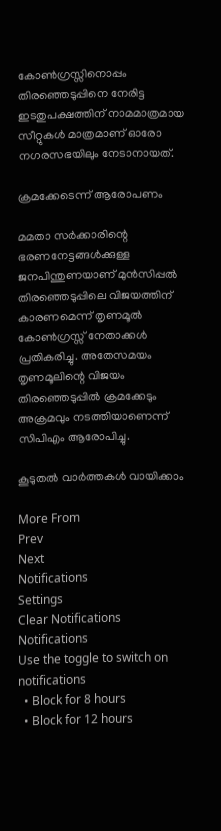കോണ്‍ഗ്രസ്സിനൊപ്പം തിരഞ്ഞെടുപ്പിനെ നേരിട്ട ഇടതുപക്ഷത്തിന് നാമമാത്രമായ സീറ്റുകള്‍ മാത്രമാണ് ഓരോ നഗരസഭയിലും നേടാനായത്.

ക്രമക്കേടെന്ന് ആരോപണം

മമതാ സര്‍ക്കാരിന്റെ ഭരണനേട്ടങ്ങള്‍ക്കുള്ള ജനപിന്തുണയാണ് മുന്‍സിപ്പല്‍ തിരഞ്ഞെടുപ്പിലെ വിജയത്തിന് കാരണമെന്ന് തൃണമൂല്‍ കോണ്‍ഗ്രസ്സ് നേതാക്കള്‍ പ്രതികരിച്ചു. അതേസമയം തൃണമൂലിന്റെ വിജയം തിരഞ്ഞെടുപ്പില്‍ ക്രമക്കേടും അക്രമവും നടത്തിയാണെന്ന് സിപിഎം ആരോപിച്ചു.

കൂടുതൽ വാർത്തകൾ വായിക്കാം

More From
Prev
Next
Notifications
Settings
Clear Notifications
Notifications
Use the toggle to switch on notifications
  • Block for 8 hours
  • Block for 12 hours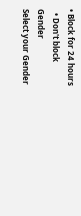• Block for 24 hours
  • Don't block
Gender
Select your Gender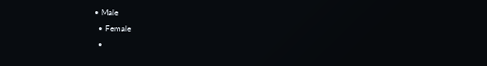• Male
  • Female
  •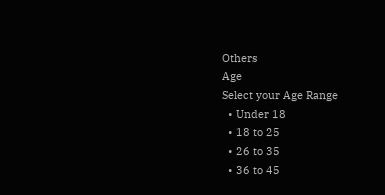Others
Age
Select your Age Range
  • Under 18
  • 18 to 25
  • 26 to 35
  • 36 to 45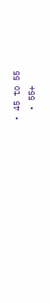• 45 to 55
  • 55+